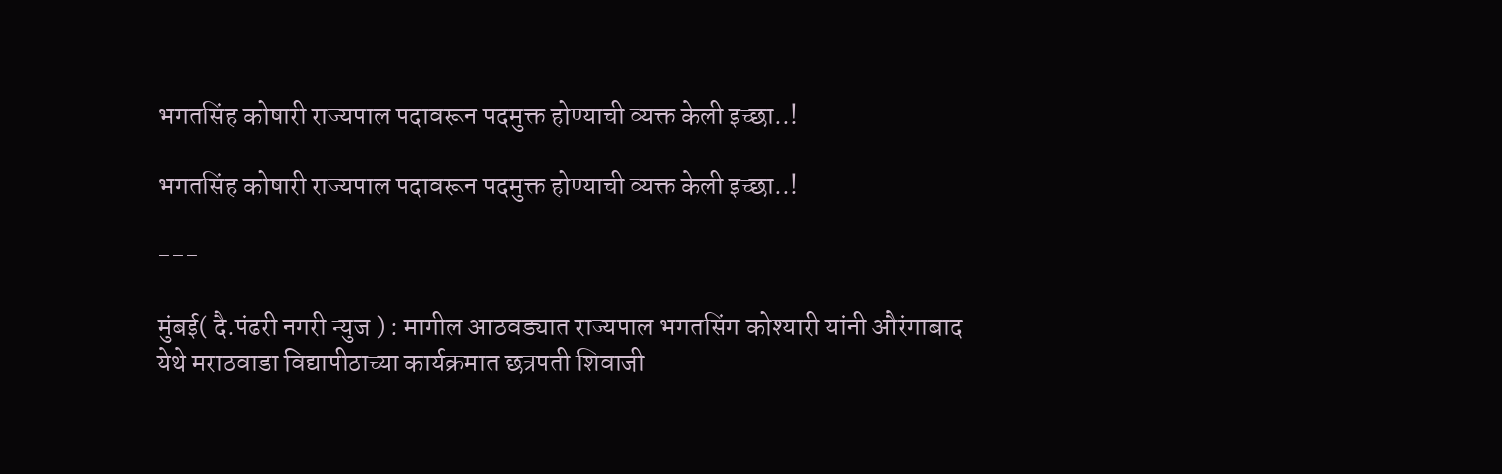भगतसिंह कोषारी राज्यपाल पदावरून पदमुक्त होण्याची व्यक्त केली इच्छा..!

भगतसिंह कोषारी राज्यपाल पदावरून पदमुक्त होण्याची व्यक्त केली इच्छा..!

---

मुंबई( दै.पंढरी नगरी न्युज ) : मागील आठवड्यात राज्यपाल भगतसिंग कोश्यारी यांनी औरंगाबाद येथे मराठवाडा विद्यापीठाच्या कार्यक्रमात छत्रपती शिवाजी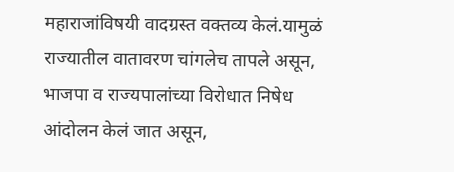महाराजांविषयी वादग्रस्त वक्तव्य केलं.यामुळं राज्यातील वातावरण चांगलेच तापले असून, भाजपा व राज्यपालांच्या विरोधात निषेध आंदोलन केलं जात असून,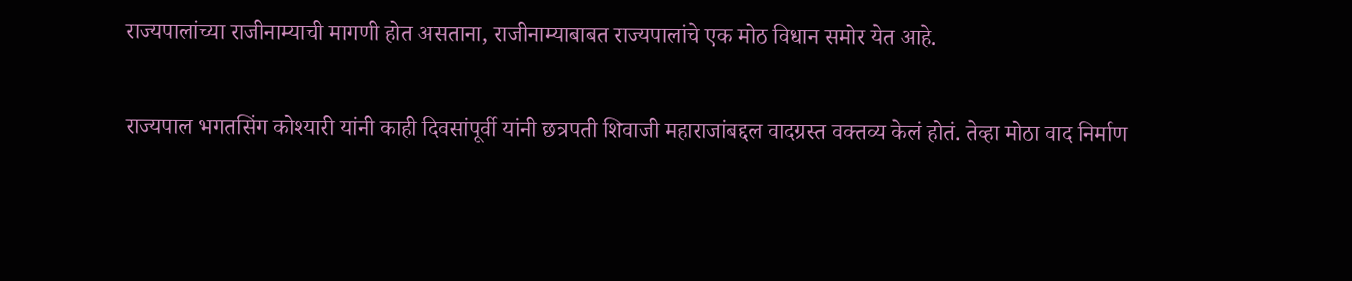राज्यपालांच्या राजीनाम्याची मागणी होत असताना, राजीनाम्याबाबत राज्यपालांचे एक मोठ विधान समोर येत आहे.

राज्यपाल भगतसिंग कोश्यारी यांनी काही दिवसांपूर्वी यांनी छत्रपती शिवाजी महाराजांबद्दल वादग्रस्त वक्तव्य केलं होतं. तेव्हा मोठा वाद निर्माण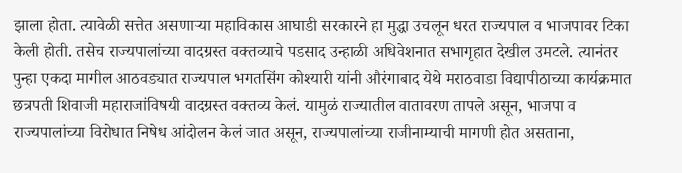झाला होता. त्यावेळी सत्तेत असणाऱ्या महाविकास आघाडी सरकारने हा मुद्धा उचलून धरत राज्यपाल व भाजपावर टिका केली होती. तसेच राज्यपालांच्या वादग्रस्त वक्तव्याचे पडसाद उन्हाळी अधिवेशनात सभागृहात देखील उमटले. त्यानंतर पुन्हा एकदा मागील आठवड्यात राज्यपाल भगतसिंग कोश्यारी यांनी औरंगाबाद येथे मराठवाडा विद्यापीठाच्या कार्यक्रमात छत्रपती शिवाजी महाराजांविषयी वादग्रस्त वक्तव्य केलं. यामुळं राज्यातील वातावरण तापले असून, भाजपा व राज्यपालांच्या विरोधात निषेध आंदोलन केलं जात असून, राज्यपालांच्या राजीनाम्याची मागणी होत असताना,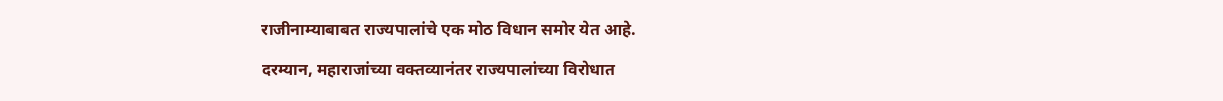राजीनाम्याबाबत राज्यपालांचे एक मोठ विधान समोर येत आहे.

दरम्यान, महाराजांच्या वक्तव्यानंतर राज्यपालांच्या विरोधात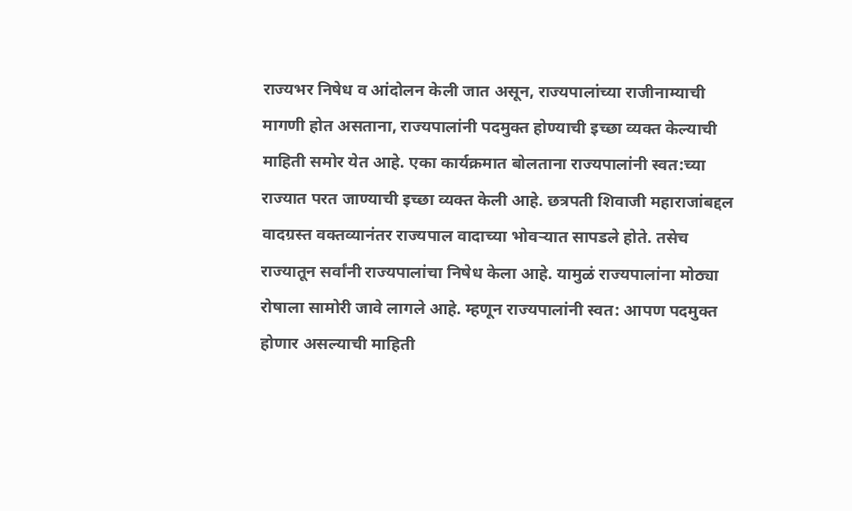राज्यभर निषेध व आंदोलन केली जात असून, राज्यपालांच्या राजीनाम्याची मागणी होत असताना, राज्यपालांनी पदमुक्त होण्याची इच्छा व्यक्त केल्याची माहिती समोर येत आहे. एका कार्यक्रमात बोलताना राज्यपालांनी स्वत:च्या राज्यात परत जाण्याची इच्छा व्यक्त केली आहे. छत्रपती शिवाजी महाराजांबद्दल वादग्रस्त वक्तव्यानंतर राज्यपाल वादाच्या भोवऱ्यात सापडले होते. तसेच राज्यातून सर्वांनी राज्यपालांचा निषेध केला आहे. यामुळं राज्यपालांना मोठ्या रोषाला सामोरी जावे लागले आहे. म्हणून राज्यपालांनी स्वत: आपण पदमुक्त होणार असल्याची माहिती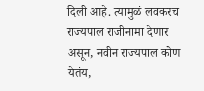दिली आहे. त्यामुळं लवकरच राज्यपाल राजीनामा देणार असून, नवीन राज्यपाल कोण येतंय,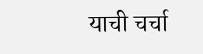याची चर्चा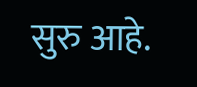सुरु आहे.